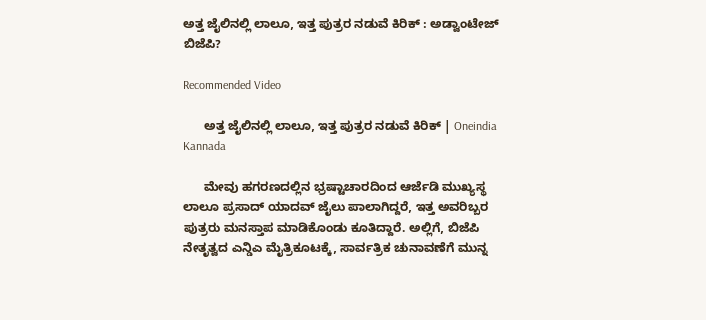ಅತ್ತ ಜೈಲಿನಲ್ಲಿ ಲಾಲೂ, ಇತ್ತ ಪುತ್ರರ ನಡುವೆ ಕಿರಿಕ್ : ಅಡ್ವಾಂಟೇಜ್ ಬಿಜೆಪಿ?

Recommended Video

      ಅತ್ತ ಜೈಲಿನಲ್ಲಿ ಲಾಲೂ, ಇತ್ತ ಪುತ್ರರ ನಡುವೆ ಕಿರಿಕ್ | Oneindia Kannada

      ಮೇವು ಹಗರಣದಲ್ಲಿನ ಭ್ರಷ್ಟಾಚಾರದಿಂದ ಆರ್ಜೆಡಿ ಮುಖ್ಯಸ್ಥ ಲಾಲೂ ಪ್ರಸಾದ್ ಯಾದವ್ ಜೈಲು ಪಾಲಾಗಿದ್ದರೆ, ಇತ್ತ ಅವರಿಬ್ಬರ ಪುತ್ರರು ಮನಸ್ತಾಪ ಮಾಡಿಕೊಂಡು ಕೂತಿದ್ದಾರೆ. ಅಲ್ಲಿಗೆ, ಬಿಜೆಪಿ ನೇತೃತ್ವದ ಎನ್ಡಿಎ ಮೈತ್ರಿಕೂಟಕ್ಕೆ, ಸಾರ್ವತ್ರಿಕ ಚುನಾವಣೆಗೆ ಮುನ್ನ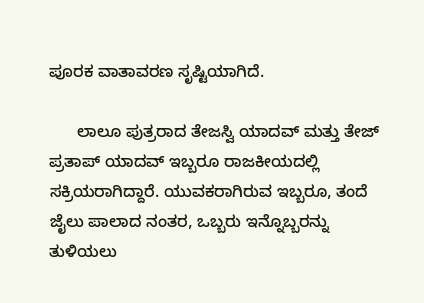ಪೂರಕ ವಾತಾವರಣ ಸೃಷ್ಟಿಯಾಗಿದೆ.

      ಲಾಲೂ ಪುತ್ರರಾದ ತೇಜಸ್ವಿ ಯಾದವ್ ಮತ್ತು ತೇಜ್ ಪ್ರತಾಪ್ ಯಾದವ್ ಇಬ್ಬರೂ ರಾಜಕೀಯದಲ್ಲಿ ಸಕ್ರಿಯರಾಗಿದ್ದಾರೆ. ಯುವಕರಾಗಿರುವ ಇಬ್ಬರೂ, ತಂದೆ ಜೈಲು ಪಾಲಾದ ನಂತರ, ಒಬ್ಬರು ಇನ್ನೊಬ್ಬರನ್ನು ತುಳಿಯಲು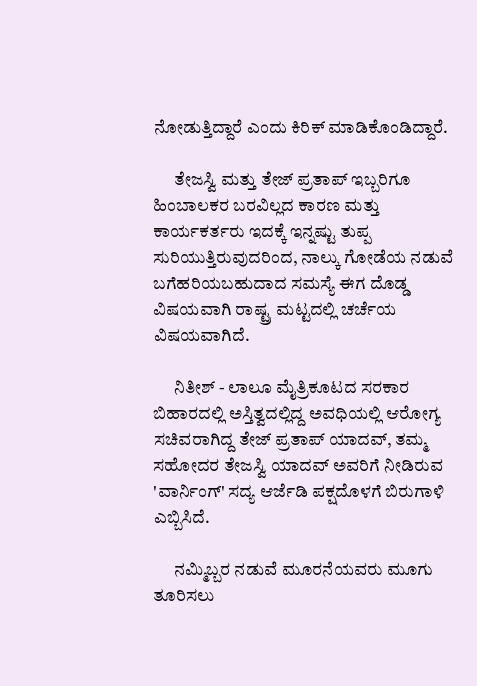ನೋಡುತ್ತಿದ್ದಾರೆ ಎಂದು ಕಿರಿಕ್ ಮಾಡಿಕೊಂಡಿದ್ದಾರೆ.

      ತೇಜಸ್ವಿ ಮತ್ತು ತೇಜ್ ಪ್ರತಾಪ್ ಇಬ್ಬರಿಗೂ ಹಿಂಬಾಲಕರ ಬರವಿಲ್ಲದ ಕಾರಣ ಮತ್ತು ಕಾರ್ಯಕರ್ತರು ಇದಕ್ಕೆ ಇನ್ನಷ್ಟು ತುಪ್ಪ ಸುರಿಯುತ್ತಿರುವುದರಿಂದ, ನಾಲ್ಕು ಗೋಡೆಯ ನಡುವೆ ಬಗೆಹರಿಯಬಹುದಾದ ಸಮಸ್ಯೆ ಈಗ ದೊಡ್ಡ ವಿಷಯವಾಗಿ ರಾಷ್ಟ್ರ ಮಟ್ಟದಲ್ಲಿ ಚರ್ಚೆಯ ವಿಷಯವಾಗಿದೆ.

      ನಿತೀಶ್ - ಲಾಲೂ ಮೈತ್ರಿಕೂಟದ ಸರಕಾರ ಬಿಹಾರದಲ್ಲಿ ಅಸ್ತಿತ್ವದಲ್ಲಿದ್ದ ಅವಧಿಯಲ್ಲಿ ಆರೋಗ್ಯ ಸಚಿವರಾಗಿದ್ದ ತೇಜ್ ಪ್ರತಾಪ್ ಯಾದವ್, ತಮ್ಮ ಸಹೋದರ ತೇಜಸ್ವಿ ಯಾದವ್ ಅವರಿಗೆ ನೀಡಿರುವ 'ವಾರ್ನಿಂಗ್' ಸದ್ಯ ಆರ್ಜೆಡಿ ಪಕ್ಷದೊಳಗೆ ಬಿರುಗಾಳಿ ಎಬ್ಬಿಸಿದೆ.

      ನಮ್ಮಿಬ್ಬರ ನಡುವೆ ಮೂರನೆಯವರು ಮೂಗು ತೂರಿಸಲು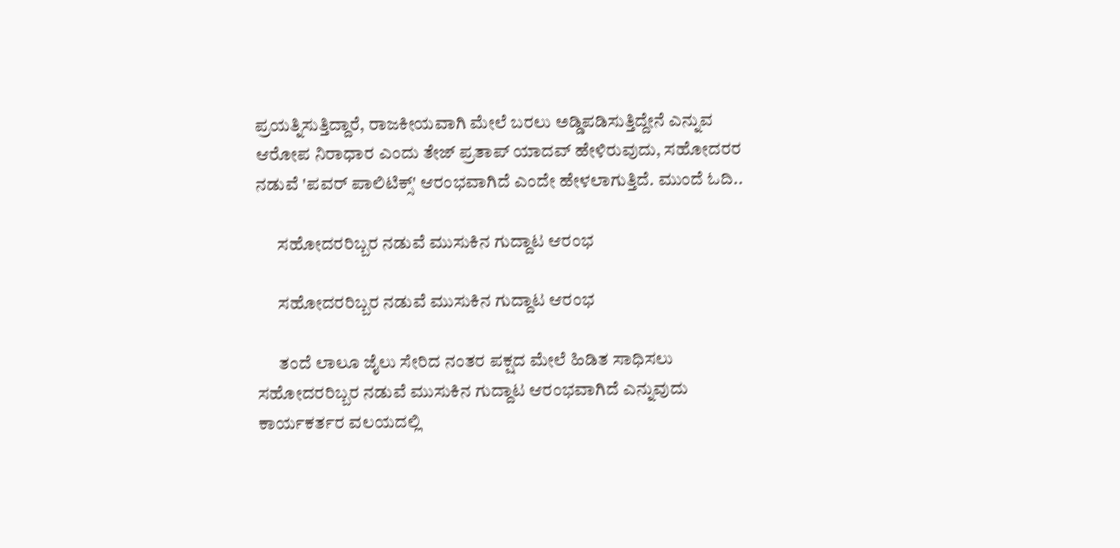ಪ್ರಯತ್ನಿಸುತ್ತಿದ್ದಾರೆ, ರಾಜಕೀಯವಾಗಿ ಮೇಲೆ ಬರಲು ಅಡ್ಡಿಪಡಿಸುತ್ತಿದ್ದೇನೆ ಎನ್ನುವ ಆರೋಪ ನಿರಾಧಾರ ಎಂದು ತೇಜ್ ಪ್ರತಾಪ್ ಯಾದವ್ ಹೇಳಿರುವುದು, ಸಹೋದರರ ನಡುವೆ 'ಪವರ್ ಪಾಲಿಟಿಕ್ಸ್' ಆರಂಭವಾಗಿದೆ ಎಂದೇ ಹೇಳಲಾಗುತ್ತಿದೆ. ಮುಂದೆ ಓದಿ..

      ಸಹೋದರರಿಬ್ಬರ ನಡುವೆ ಮುಸುಕಿನ ಗುದ್ದಾಟ ಆರಂಭ

      ಸಹೋದರರಿಬ್ಬರ ನಡುವೆ ಮುಸುಕಿನ ಗುದ್ದಾಟ ಆರಂಭ

      ತಂದೆ ಲಾಲೂ ಜೈಲು ಸೇರಿದ ನಂತರ ಪಕ್ಷದ ಮೇಲೆ ಹಿಡಿತ ಸಾಧಿಸಲು ಸಹೋದರರಿಬ್ಬರ ನಡುವೆ ಮುಸುಕಿನ ಗುದ್ದಾಟ ಆರಂಭವಾಗಿದೆ ಎನ್ನುವುದು ಕಾರ್ಯಕರ್ತರ ವಲಯದಲ್ಲಿ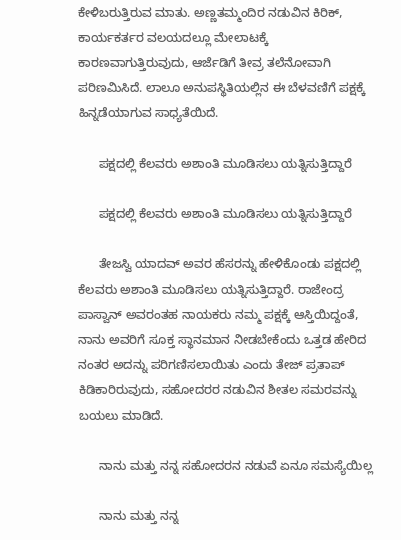ಕೇಳಿಬರುತ್ತಿರುವ ಮಾತು. ಅಣ್ಣತಮ್ಮಂದಿರ ನಡುವಿನ ಕಿರಿಕ್, ಕಾರ್ಯಕರ್ತರ ವಲಯದಲ್ಲೂ ಮೇಲಾಟಕ್ಕೆ ಕಾರಣವಾಗುತ್ತಿರುವುದು, ಆರ್ಜೆಡಿಗೆ ತೀವ್ರ ತಲೆನೋವಾಗಿ ಪರಿಣಮಿಸಿದೆ. ಲಾಲೂ ಅನುಪಸ್ಥಿತಿಯಲ್ಲಿನ ಈ ಬೆಳವಣಿಗೆ ಪಕ್ಷಕ್ಕೆ ಹಿನ್ನಡೆಯಾಗುವ ಸಾಧ್ಯತೆಯಿದೆ.

      ಪಕ್ಷದಲ್ಲಿ ಕೆಲವರು ಅಶಾಂತಿ ಮೂಡಿಸಲು ಯತ್ನಿಸುತ್ತಿದ್ದಾರೆ

      ಪಕ್ಷದಲ್ಲಿ ಕೆಲವರು ಅಶಾಂತಿ ಮೂಡಿಸಲು ಯತ್ನಿಸುತ್ತಿದ್ದಾರೆ

      ತೇಜಸ್ವಿ ಯಾದವ್ ಅವರ ಹೆಸರನ್ನು ಹೇಳಿಕೊಂಡು ಪಕ್ಷದಲ್ಲಿ ಕೆಲವರು ಅಶಾಂತಿ ಮೂಡಿಸಲು ಯತ್ನಿಸುತ್ತಿದ್ದಾರೆ. ರಾಜೇಂದ್ರ ಪಾಸ್ವಾನ್ ಅವರಂತಹ ನಾಯಕರು ನಮ್ಮ ಪಕ್ಷಕ್ಕೆ ಆಸ್ತಿಯಿದ್ದಂತೆ, ನಾನು ಅವರಿಗೆ ಸೂಕ್ತ ಸ್ಥಾನಮಾನ ನೀಡಬೇಕೆಂದು ಒತ್ತಡ ಹೇರಿದ ನಂತರ ಅದನ್ನು ಪರಿಗಣಿಸಲಾಯಿತು ಎಂದು ತೇಜ್ ಪ್ರತಾಪ್ ಕಿಡಿಕಾರಿರುವುದು, ಸಹೋದರರ ನಡುವಿನ ಶೀತಲ ಸಮರವನ್ನು ಬಯಲು ಮಾಡಿದೆ.

      ನಾನು ಮತ್ತು ನನ್ನ ಸಹೋದರನ ನಡುವೆ ಏನೂ ಸಮಸ್ಯೆಯಿಲ್ಲ

      ನಾನು ಮತ್ತು ನನ್ನ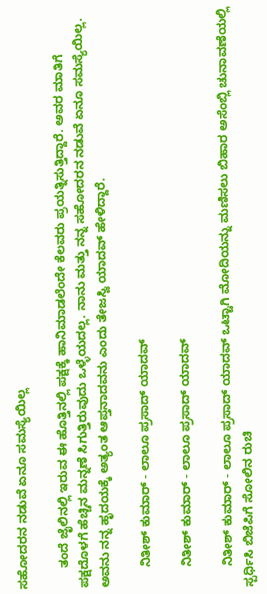ಸಹೋದರನ ನಡುವೆ ಏನೂ ಸಮಸ್ಯೆಯಿಲ್ಲ

      ತಂದೆ ಜೈಲಿನಲ್ಲಿ ಇರುವ ಈ ಹೊತ್ತಿನಲ್ಲಿ ಪಕ್ಷಕ್ಕೆ ಹಾನಿಮಾಡಲೆಂದೇ ಕೆಲವರು ಪ್ರಯತ್ನಿಸುತ್ತಿದ್ದಾರೆ. ಅವರ ಮಾತಿಗೆ ಪಕ್ಷದೊಳಗೆ ಹೆಚ್ಚಿನ ಮನ್ನಣೆ ಸಿಗುತ್ತಿರುವುದು ಒಳ್ಳೆಯದಲ್ಲ. ನಾನು ಮತ್ತು ನನ್ನ ಸಹೋದರನ ನಡುವೆ ಏನೂ ಸಮಸ್ಯೆಯಿಲ್ಲ. ಅವನು ನನ್ನ ಹೃದಯಕ್ಕೆ ಅತ್ಯಂತ ಆಪ್ತನಾದವನು ಎಂದು ತೇಜಸ್ವಿ ಯಾದವ್ ಹೇಳಿದ್ದಾರೆ.

      ನಿತೀಶ್ ಕುಮಾರ್ - ಲಾಲೂ ಪ್ರಸಾದ್ ಯಾದವ್

      ನಿತೀಶ್ ಕುಮಾರ್ - ಲಾಲೂ ಪ್ರಸಾದ್ ಯಾದವ್

      ನಿತೀಶ್ ಕುಮಾರ್ - ಲಾಲೂ ಪ್ರಸಾದ್ ಯಾದವ್ ಒಟ್ಟಾಗಿ ಮೋದಿಯನ್ನು ಮಣಿಸಲು ಬಿಹಾರ ಅಸೆಂಬ್ಲಿ ಚುನಾವಣೆಯಲ್ಲಿ ಸ್ಪರ್ಧಿಸಿ ಬಿಜೆಪಿಗೆ ಸೋಲಿನ ರುಚಿ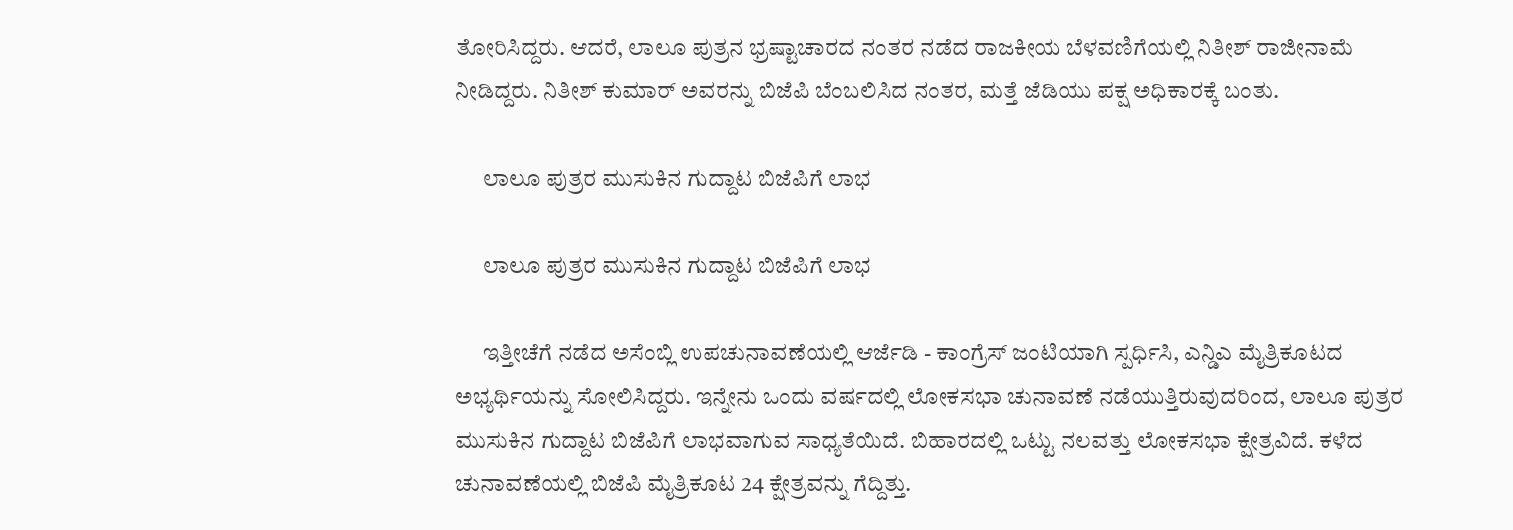ತೋರಿಸಿದ್ದರು. ಆದರೆ, ಲಾಲೂ ಪುತ್ರನ ಭ್ರಷ್ಟಾಚಾರದ ನಂತರ ನಡೆದ ರಾಜಕೀಯ ಬೆಳವಣಿಗೆಯಲ್ಲಿ ನಿತೀಶ್ ರಾಜೀನಾಮೆ ನೀಡಿದ್ದರು. ನಿತೀಶ್ ಕುಮಾರ್ ಅವರನ್ನು ಬಿಜೆಪಿ ಬೆಂಬಲಿಸಿದ ನಂತರ, ಮತ್ತೆ ಜೆಡಿಯು ಪಕ್ಷ ಅಧಿಕಾರಕ್ಕೆ ಬಂತು.

      ಲಾಲೂ ಪುತ್ರರ ಮುಸುಕಿನ ಗುದ್ದಾಟ ಬಿಜೆಪಿಗೆ ಲಾಭ

      ಲಾಲೂ ಪುತ್ರರ ಮುಸುಕಿನ ಗುದ್ದಾಟ ಬಿಜೆಪಿಗೆ ಲಾಭ

      ಇತ್ತೀಚೆಗೆ ನಡೆದ ಅಸೆಂಬ್ಲಿ ಉಪಚುನಾವಣೆಯಲ್ಲಿ ಆರ್ಜೆಡಿ - ಕಾಂಗ್ರೆಸ್ ಜಂಟಿಯಾಗಿ ಸ್ಪರ್ಧಿಸಿ, ಎನ್ಡಿಎ ಮೈತ್ರಿಕೂಟದ ಅಭ್ಯರ್ಥಿಯನ್ನು ಸೋಲಿಸಿದ್ದರು. ಇನ್ನೇನು ಒಂದು ವರ್ಷದಲ್ಲಿ ಲೋಕಸಭಾ ಚುನಾವಣೆ ನಡೆಯುತ್ತಿರುವುದರಿಂದ, ಲಾಲೂ ಪುತ್ರರ ಮುಸುಕಿನ ಗುದ್ದಾಟ ಬಿಜೆಪಿಗೆ ಲಾಭವಾಗುವ ಸಾಧ್ಯತೆಯಿದೆ. ಬಿಹಾರದಲ್ಲಿ ಒಟ್ಟು ನಲವತ್ತು ಲೋಕಸಭಾ ಕ್ಷೇತ್ರವಿದೆ. ಕಳೆದ ಚುನಾವಣೆಯಲ್ಲಿ ಬಿಜೆಪಿ ಮೈತ್ರಿಕೂಟ 24 ಕ್ಷೇತ್ರವನ್ನು ಗೆದ್ದಿತ್ತು.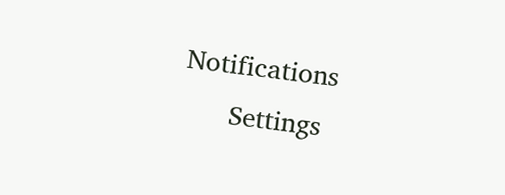Notifications
      Settings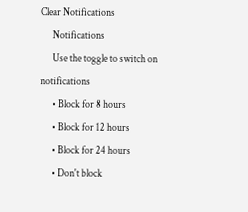Clear Notifications
      Notifications
      Use the toggle to switch on notifications
      • Block for 8 hours
      • Block for 12 hours
      • Block for 24 hours
      • Don't block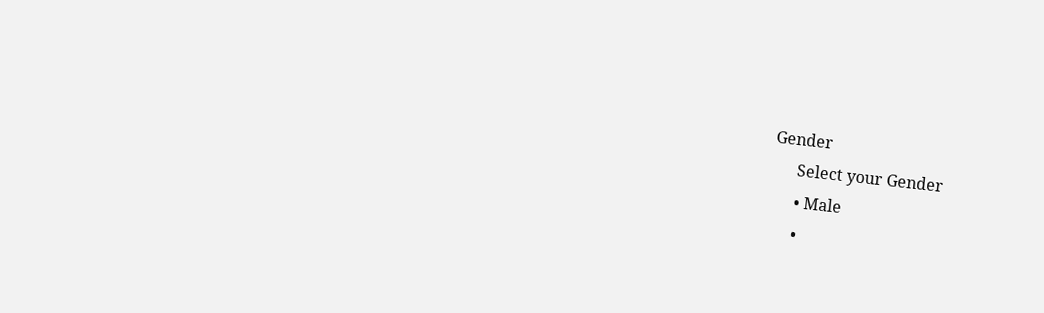Gender
      Select your Gender
      • Male
      •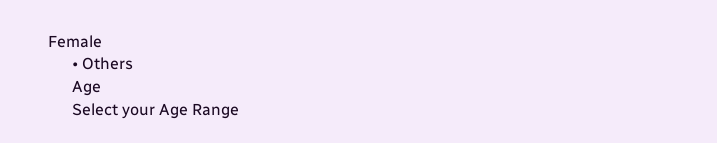Female
      • Others
      Age
      Select your Age Range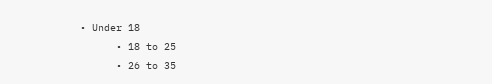• Under 18
      • 18 to 25
      • 26 to 35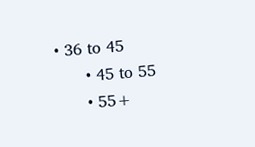• 36 to 45
      • 45 to 55
      • 55+